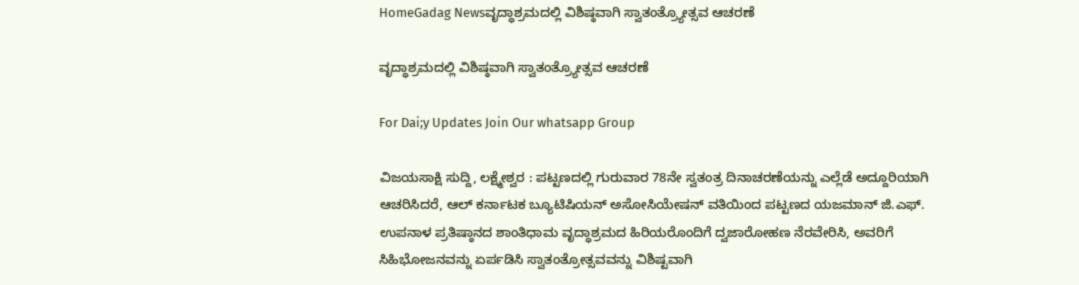HomeGadag Newsವೃದ್ಧಾಶ್ರಮದಲ್ಲಿ ವಿಶಿಷ್ಠವಾಗಿ ಸ್ವಾತಂತ್ರ್ಯೋತ್ಸವ ಆಚರಣೆ

ವೃದ್ಧಾಶ್ರಮದಲ್ಲಿ ವಿಶಿಷ್ಠವಾಗಿ ಸ್ವಾತಂತ್ರ್ಯೋತ್ಸವ ಆಚರಣೆ

For Dai;y Updates Join Our whatsapp Group

ವಿಜಯಸಾಕ್ಷಿ ಸುದ್ದಿ, ಲಕ್ಷ್ಮೇಶ್ವರ : ಪಟ್ಟಣದಲ್ಲಿ ಗುರುವಾರ 78ನೇ ಸ್ವತಂತ್ರ ದಿನಾಚರಣೆಯನ್ನು ಎಲ್ಲೆಡೆ ಅದ್ದೂರಿಯಾಗಿ ಆಚರಿಸಿದರೆ, ಆಲ್ ಕರ್ನಾಟಕ ಬ್ಯೂಟಿಷಿಯನ್ ಅಸೋಸಿಯೇಷನ್ ವತಿಯಿಂದ ಪಟ್ಟಣದ ಯಜಮಾನ್ ಜಿ.ಎಫ್. ಉಪನಾಳ ಪ್ರತಿಷ್ಠಾನದ ಶಾಂತಿಧಾಮ ವೃದ್ಧಾಶ್ರಮದ ಹಿರಿಯರೊಂದಿಗೆ ದ್ವಜಾರೋಹಣ ನೆರವೇರಿಸಿ, ಅವರಿಗೆ ಸಿಹಿಭೋಜನವನ್ನು ಏರ್ಪಡಿಸಿ ಸ್ವಾತಂತ್ರೋತ್ಸವವನ್ನು ವಿಶಿಷ್ಟವಾಗಿ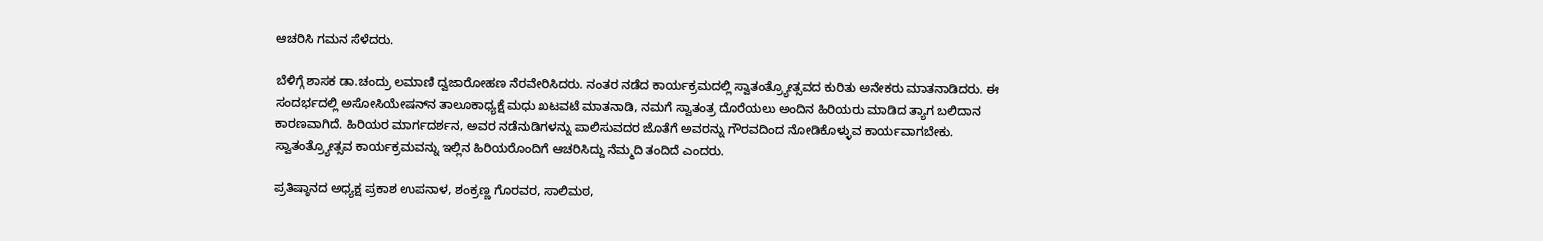ಆಚರಿಸಿ ಗಮನ ಸೆಳೆದರು.

ಬೆಳಿಗ್ಗೆ ಶಾಸಕ ಡಾ.ಚಂದ್ರು ಲಮಾಣಿ ದ್ವಜಾರೋಹಣ ನೆರವೇರಿಸಿದರು. ನಂತರ ನಡೆದ ಕಾರ್ಯಕ್ರಮದಲ್ಲಿ ಸ್ವಾತಂತ್ರ್ಯೋತ್ಸವದ ಕುರಿತು ಅನೇಕರು ಮಾತನಾಡಿದರು. ಈ ಸಂದರ್ಭದಲ್ಲಿ ಅಸೋಸಿಯೇಷನ್‌ನ ತಾಲೂಕಾಧ್ಯಕ್ಷೆ ಮಧು ಖಟವಟೆ ಮಾತನಾಡಿ, ನಮಗೆ ಸ್ವಾತಂತ್ರ ದೊರೆಯಲು ಅಂದಿನ ಹಿರಿಯರು ಮಾಡಿದ ತ್ಯಾಗ ಬಲಿದಾನ ಕಾರಣವಾಗಿದೆ. ಹಿರಿಯರ ಮಾರ್ಗದರ್ಶನ, ಅವರ ನಡೆನುಡಿಗಳನ್ನು ಪಾಲಿಸುವದರ ಜೊತೆಗೆ ಅವರನ್ನು ಗೌರವದಿಂದ ನೋಡಿಕೊಳ್ಳುವ ಕಾರ್ಯವಾಗಬೇಕು. ಸ್ವಾತಂತ್ರ್ಯೋತ್ಸವ ಕಾರ್ಯಕ್ರಮವನ್ನು ಇಲ್ಲಿನ ಹಿರಿಯರೊಂದಿಗೆ ಆಚರಿಸಿದ್ದು ನೆಮ್ಮದಿ ತಂದಿದೆ ಎಂದರು.

ಪ್ರತಿಷ್ಠಾನದ ಅಧ್ಯಕ್ಷ ಪ್ರಕಾಶ ಉಪನಾಳ, ಶಂಕ್ರಣ್ಣ ಗೊರವರ, ಸಾಲಿಮಠ,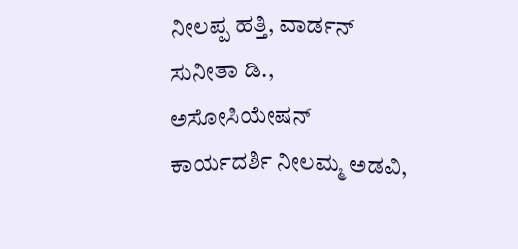ನೀಲಪ್ಪ ಹತ್ತಿ, ವಾರ್ಡನ್ ಸುನೀತಾ ಡಿ., ಅಸೋಸಿಯೇಷನ್ ಕಾರ್ಯದರ್ಶಿ ನೀಲಮ್ಮ ಅಡವಿ,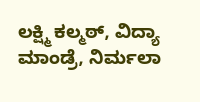ಲಕ್ಷ್ಮಿ ಕಲ್ಮಠ್, ವಿದ್ಯಾ ಮಾಂಡ್ರೆ, ನಿರ್ಮಲಾ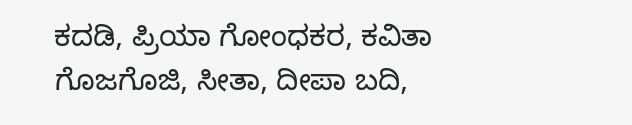ಕದಡಿ, ಪ್ರಿಯಾ ಗೋಂಧಕರ, ಕವಿತಾ ಗೊಜಗೊಜಿ, ಸೀತಾ, ದೀಪಾ ಬದಿ,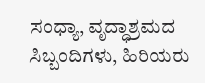ಸಂಧ್ಯಾ, ವೃದ್ಧಾಶ್ರಮದ ಸಿಬ್ಬಂದಿಗಳು, ಹಿರಿಯರು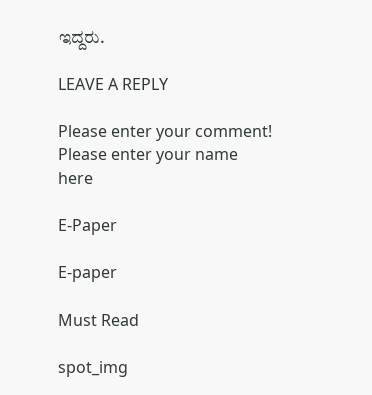ಇದ್ದರು.

LEAVE A REPLY

Please enter your comment!
Please enter your name here

E-Paper

E-paper

Must Read

spot_img